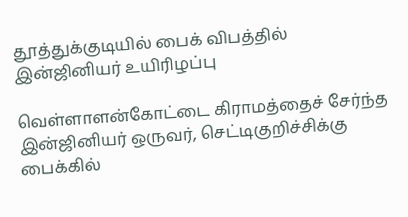தூத்துக்குடியில் பைக் விபத்தில் இன்ஜினியர் உயிரிழப்பு

வெள்ளாளன்கோட்டை கிராமத்தைச் சேர்ந்த இன்ஜினியர் ஒருவர், செட்டிகுறிச்சிக்கு பைக்கில்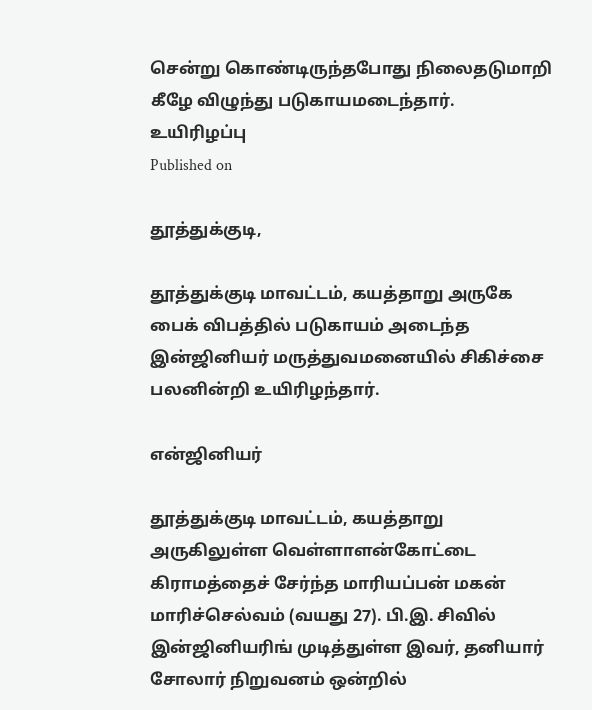சென்று கொண்டிருந்தபோது நிலைதடுமாறி கீழே விழுந்து படுகாயமடைந்தார்.
உயிரிழப்பு
Published on

தூத்துக்குடி,

தூத்துக்குடி மாவட்டம், கயத்தாறு அருகே பைக் விபத்தில் படுகாயம் அடைந்த இன்ஜினியர் மருத்துவமனையில் சிகிச்சை பலனின்றி உயிரிழந்தார்.

என்ஜினியர்

தூத்துக்குடி மாவட்டம், கயத்தாறு அருகிலுள்ள வெள்ளாளன்கோட்டை கிராமத்தைச் சேர்ந்த மாரியப்பன் மகன் மாரிச்செல்வம் (வயது 27). பி.இ. சிவில் இன்ஜினியரிங் முடித்துள்ள இவர், தனியார் சோலார் நிறுவனம் ஒன்றில்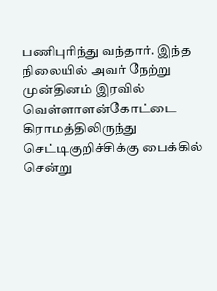பணிபுரிந்து வந்தார். இந்த நிலையில் அவர் நேற்று முன்தினம் இரவில் வெள்ளாளன்கோட்டை கிராமத்திலிருந்து செட்டிகுறிச்சிக்கு பைக்கில் சென்று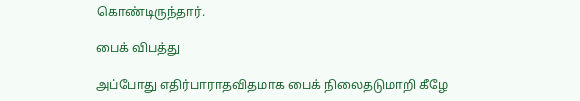கொண்டிருந்தார்.

பைக் விபத்து

அப்போது எதிர்பாராதவிதமாக பைக் நிலைதடுமாறி கீழே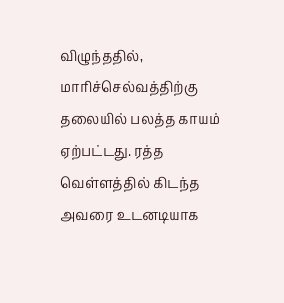விழுந்ததில், மாரிச்செல்வத்திற்கு தலையில் பலத்த காயம் ஏற்பட்டது. ரத்த வெள்ளத்தில் கிடந்த அவரை உடனடியாக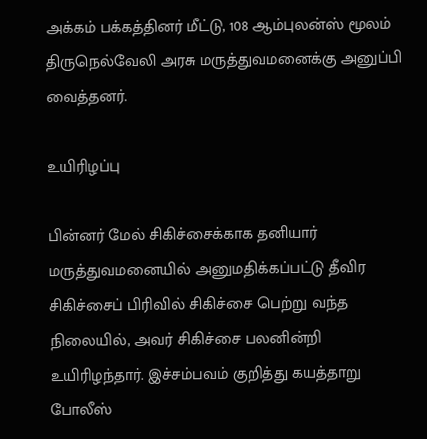அக்கம் பக்கத்தினர் மீட்டு, 108 ஆம்புலன்ஸ் மூலம் திருநெல்வேலி அரசு மருத்துவமனைக்கு அனுப்பி வைத்தனர்.

உயிரிழப்பு

பின்னர் மேல் சிகிச்சைக்காக தனியார் மருத்துவமனையில் அனுமதிக்கப்பட்டு தீவிர சிகிச்சைப் பிரிவில் சிகிச்சை பெற்று வந்த நிலையில், அவர் சிகிச்சை பலனின்றி உயிரிழந்தார். இச்சம்பவம் குறித்து கயத்தாறு போலீஸ்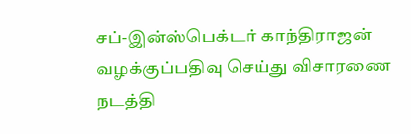சப்-இன்ஸ்பெக்டர் காந்திராஜன் வழக்குப்பதிவு செய்து விசாரணை நடத்தி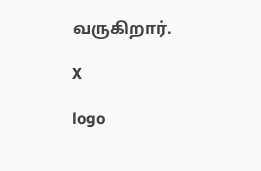வருகிறார்.

X

logo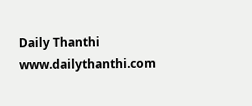Daily Thanthi
www.dailythanthi.com